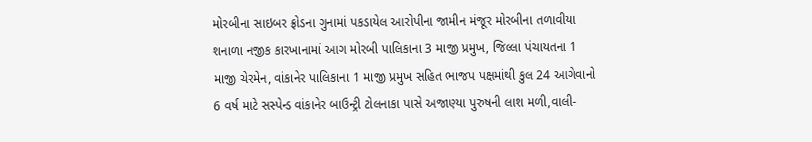મોરબીના સાઇબર ફ્રોડના ગુનામાં પકડાયેલ આરોપીના જામીન મંજૂર મોરબીના તળાવીયા શનાળા નજીક કારખાનામાં આગ મોરબી પાલિકાના 3 માજી પ્રમુખ, જિલ્લા પંચાયતના 1 માજી ચેરમેન, વાંકાનેર પાલિકાના 1 માજી પ્રમુખ સહિત ભાજપ પક્ષમાંથી કુલ 24 આગેવાનો 6 વર્ષ માટે સસ્પેન્ડ વાંકાનેર બાઉન્ટ્રી ટોલનાકા પાસે અજાણ્યા પુરુષની લાશ મળી,વાલી-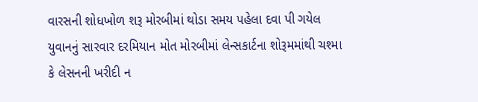વારસની શોધખોળ શરૂ મોરબીમાં થોડા સમય પહેલા દવા પી ગયેલ યુવાનનું સારવાર દરમિયાન મોત મોરબીમાં લેન્સકાર્ટના શોરૂમમાંથી ચશ્મા કે લેસનની ખરીદી ન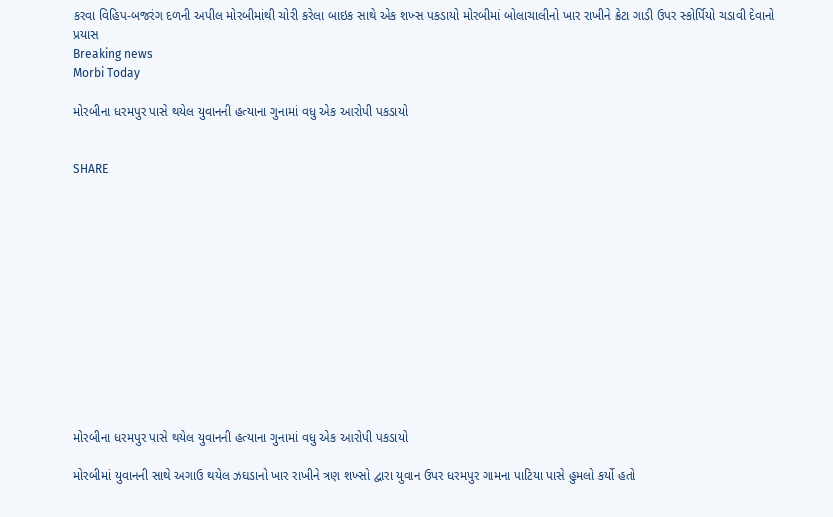કરવા વિહિપ-બજરંગ દળની અપીલ મોરબીમાંથી ચોરી કરેલા બાઇક સાથે એક શખ્સ પકડાયો મોરબીમાં બોલાચાલીનો ખાર રાખીને ક્રેટા ગાડી ઉપર સ્કોર્પિયો ચડાવી દેવાનો પ્રયાસ
Breaking news
Morbi Today

મોરબીના ધરમપુર પાસે થયેલ યુવાનની હત્યાના ગુનામાં વધુ એક આરોપી પકડાયો


SHARE













મોરબીના ધરમપુર પાસે થયેલ યુવાનની હત્યાના ગુનામાં વધુ એક આરોપી પકડાયો

મોરબીમાં યુવાનની સાથે અગાઉ થયેલ ઝઘડાનો ખાર રાખીને ત્રણ શખ્સો દ્વારા યુવાન ઉપર ધરમપુર ગામના પાટિયા પાસે હુમલો કર્યો હતો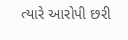ત્યારે આરોપી છરી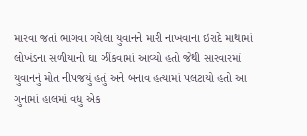મારવા જતાં ભાગવા ગયેલા યુવાનને મારી નાખવાના ઇરાદે માથામાં લોખંડના સળીયાનો ઘા ઝીંકવામાં આવ્યો હતો જેથી સારવારમાં યુવાનનું મોત નીપજયું હતું અને બનાવ હત્યામાં પલટાયો હતો આ ગુનામાં હાલમાં વધુ એક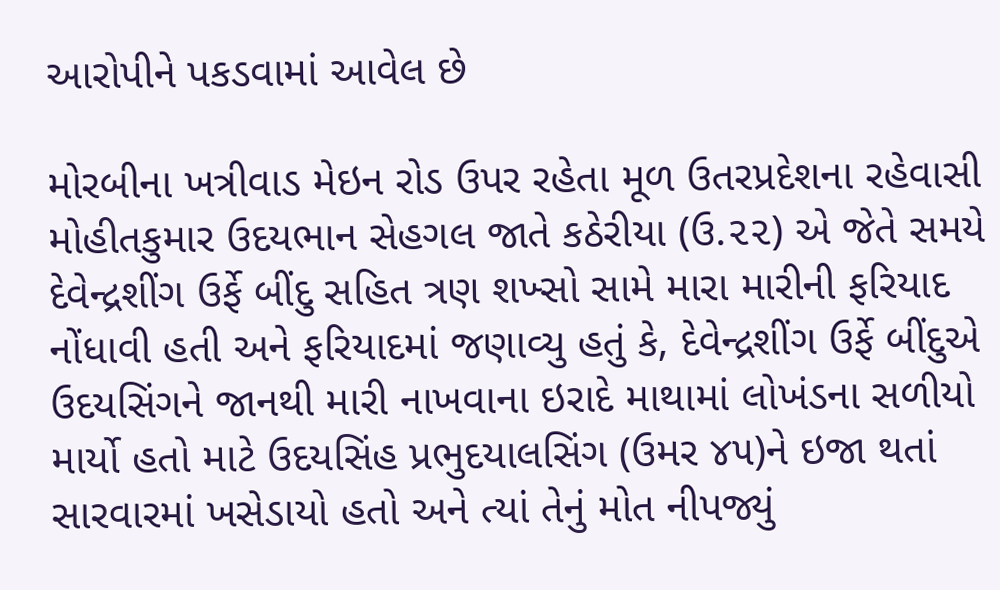આરોપીને પકડવામાં આવેલ છે

મોરબીના ખત્રીવાડ મેઇન રોડ ઉપર રહેતા મૂળ ઉતરપ્રદેશના રહેવાસી મોહીતકુમાર ઉદયભાન સેહગલ જાતે કઠેરીયા (ઉ.૨૨) એ જેતે સમયે દેવેન્દ્રશીંગ ઉર્ફે બીંદુ સહિત ત્રણ શખ્સો સામે મારા મારીની ફરિયાદ નોંધાવી હતી અને ફરિયાદમાં જણાવ્યુ હતું કે, દેવેન્દ્રશીંગ ઉર્ફે બીંદુએ ઉદયસિંગને જાનથી મારી નાખવાના ઇરાદે માથામાં લોખંડના સળીયો માર્યો હતો માટે ઉદયસિંહ પ્રભુદયાલસિંગ (ઉમર ૪૫)ને ઇજા થતાં સારવારમાં ખસેડાયો હતો અને ત્યાં તેનું મોત નીપજ્યું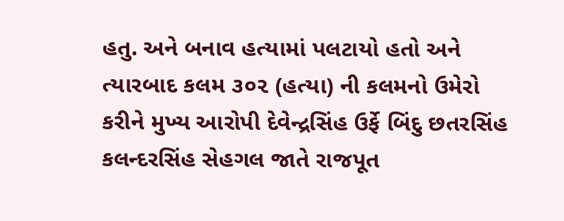હતુ. અને બનાવ હત્યામાં પલટાયો હતો અને ત્યારબાદ કલમ ૩૦૨ (હત્યા) ની કલમનો ઉમેરો કરીને મુખ્ય આરોપી દેવેન્દ્રસિંહ ઉર્ફે બિંદુ છતરસિંહ કલન્દરસિંહ સેહગલ જાતે રાજપૂત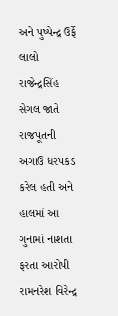અને પુષ્પેન્દ્ર ઉર્ફે લાલો રાજેન્દ્રસિંહ સેગલ જાતે રાજપૂતની અગાઉ ધરપકડ કરેલ હતી અને હાલમાં આ ગુનામાં નાશતા ફરતા આરોપી રામનરેશ વિરેન્દ્ર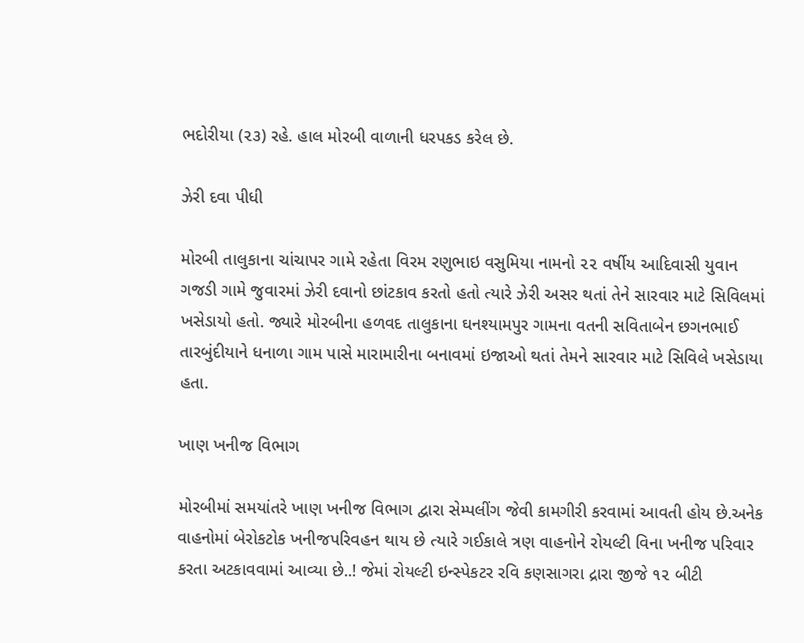ભદોરીયા (૨૩) રહે. હાલ મોરબી વાળાની ધરપકડ કરેલ છે.

ઝેરી દવા પીધી

મોરબી તાલુકાના ચાંચાપર ગામે રહેતા વિરમ રણુભાઇ વસુમિયા નામનો ૨૨ વર્ષીય આદિવાસી યુવાન ગજડી ગામે જુવારમાં ઝેરી દવાનો છાંટકાવ કરતો હતો ત્યારે ઝેરી અસર થતાં તેને સારવાર માટે સિવિલમાં ખસેડાયો હતો. જ્યારે મોરબીના હળવદ તાલુકાના ઘનશ્યામપુર ગામના વતની સવિતાબેન છગનભાઈ તારબુંદીયાને ધનાળા ગામ પાસે મારામારીના બનાવમાં ઇજાઓ થતાં તેમને સારવાર માટે સિવિલે ખસેડાયા હતા.

ખાણ ખનીજ વિભાગ

મોરબીમાં સમયાંતરે ખાણ ખનીજ વિભાગ દ્વારા સેમ્પલીંગ જેવી કામગીરી કરવામાં આવતી હોય છે.અનેક વાહનોમાં બેરોકટોક ખનીજપરિવહન થાય છે ત્યારે ગઈકાલે ત્રણ વાહનોને રોયલ્ટી વિના ખનીજ પરિવાર કરતા અટકાવવામાં આવ્યા છે..! જેમાં રોયલ્ટી ઇન્સ્પેકટર રવિ કણસાગરા દ્રારા જીજે ૧૨ બીટી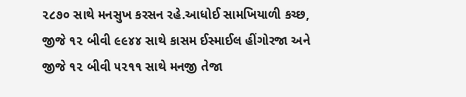૨૮૭૦ સાથે મનસુખ કરસન રહે.આધોઈ સામખિયાળી કચ્છ, જીજે ૧૨ બીવી ૯૯૪૪ સાથે કાસમ ઈસ્માઈલ હીંગોરજા અને જીજે ૧૨ બીવી ૫૨૧૧ સાથે મનજી તેજા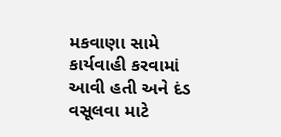મકવાણા સામે કાર્યવાહી કરવામાં આવી હતી અને દંડ વસૂલવા માટે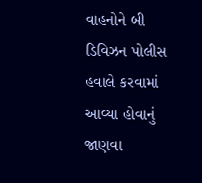વાહનોને બી ડિવિઝન પોલીસ હવાલે કરવામાં આવ્યા હોવાનું જાણવા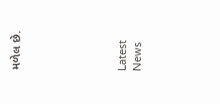મળેલ છે.






Latest News